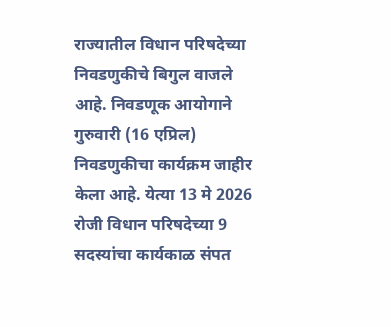राज्यातील विधान परिषदेच्या निवडणुकीचे बिगुल वाजले आहे. निवडणूक आयोगाने गुरुवारी (16 एप्रिल) निवडणुकीचा कार्यक्रम जाहीर केला आहे. येत्या 13 मे 2026 रोजी विधान परिषदेच्या 9 सदस्यांचा कार्यकाळ संपत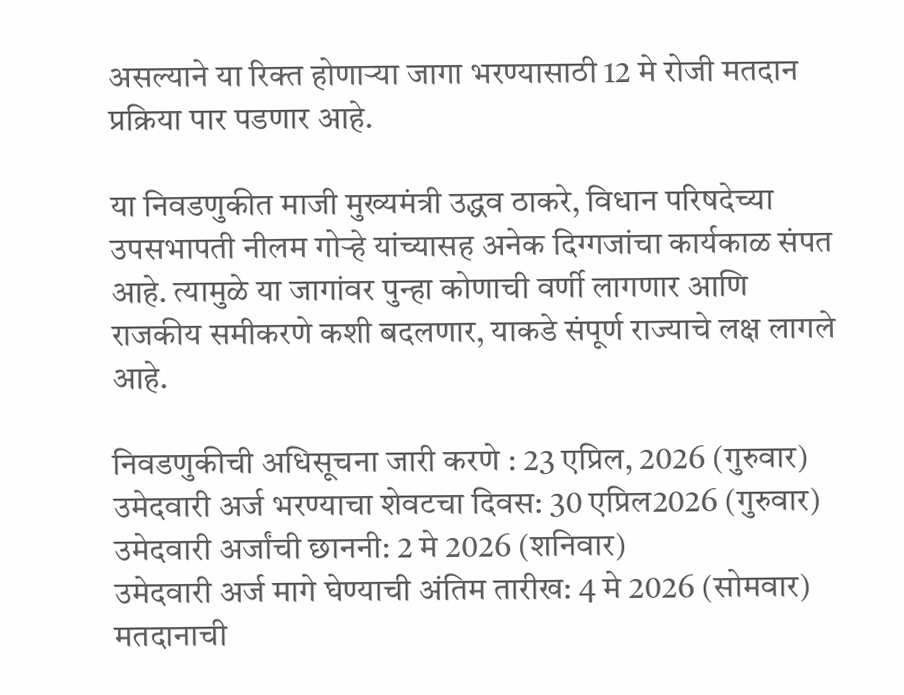असल्याने या रिक्त होणाऱ्या जागा भरण्यासाठी 12 मे रोजी मतदान प्रक्रिया पार पडणार आहे.

या निवडणुकीत माजी मुख्यमंत्री उद्धव ठाकरे, विधान परिषदेच्या उपसभापती नीलम गोऱ्हे यांच्यासह अनेक दिग्गजांचा कार्यकाळ संपत आहे. त्यामुळे या जागांवर पुन्हा कोणाची वर्णी लागणार आणि राजकीय समीकरणे कशी बदलणार, याकडे संपूर्ण राज्याचे लक्ष लागले आहे.

निवडणुकीची अधिसूचना जारी करणे : 23 एप्रिल, 2026 (गुरुवार)
उमेदवारी अर्ज भरण्याचा शेवटचा दिवस: 30 एप्रिल2026 (गुरुवार)
उमेदवारी अर्जांची छाननी: 2 मे 2026 (शनिवार)
उमेदवारी अर्ज मागे घेण्याची अंतिम तारीख: 4 मे 2026 (सोमवार)
मतदानाची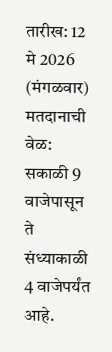तारीख: 12 मे 2026 (मंगळवार)
मतदानाची वेळ: सकाळी 9 वाजेपासून ते संध्याकाळी 4 वाजेपर्यंत आहे.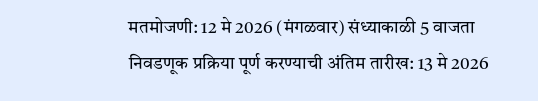मतमोजणी: 12 मे 2026 (मंगळवार) संध्याकाळी 5 वाजता
निवडणूक प्रक्रिया पूर्ण करण्याची अंतिम तारीख: 13 मे 2026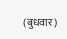(बुधवार)